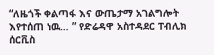“ለዜጎች ቀልጣፋ እና ውጤታማ አገልግሎት እየተሰጠ ነዉ… ” የድሬዳዋ አስተዳደር ፐብሊክ ሰርቪስ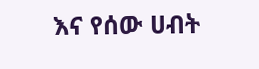እና የሰው ሀብት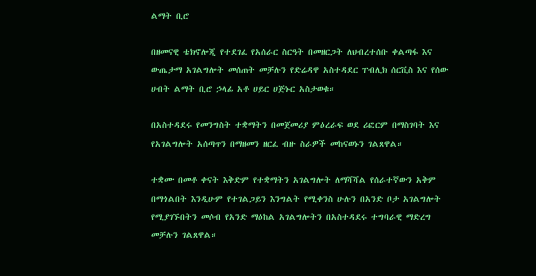ልማት ቢሮ

በዘመናዊ ቴክኖሎጂ የተደገፈ የአሰራር ስርዓት በመዘርጋት ለህብረተሰቡ ቀልጣፋ እና ውጤታማ አገልግሎት መሰጠት መቻሉን የድሬዳዋ አስተዳደር ፐብሊክ ሰርቪስ እና የሰው ሀብት ልማት ቢሮ ኃላፊ አቶ ሀይር ሀጅኑር አስታወቁ።

በአስተዳደሩ የመንግስት ተቋማትን በመጀመሪያ ምዕረራፍ ወደ ሪፎርም በማስገባት እና የአገልግሎት አሰጣጥን በማዘመን ዘርፈ ብዙ ስራዎች መከናወኑን ገልጸዋል።

ተቋሙ በመቶ ቀናት እቅድም የተቋማትን አገልግሎት ለማሻሻል የሰራተኛውን አቅም በማጎልበት እንዲሁም የተገልጋይን እንግልት የሚቀንስ ሁሉን በአንድ ቦታ አገልግሎት የሚያገኙበትን መሶብ የአንድ ማዕከል አገልግሎትን በአስተዳደሩ ተግባራዊ ማድረግ መቻሉን ገልጸዋል።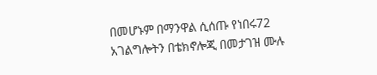በመሆኑም በማንዋል ሲሰጡ የነበሩ72 አገልግሎትን በቴክኖሎጂ በመታገዝ ሙሉ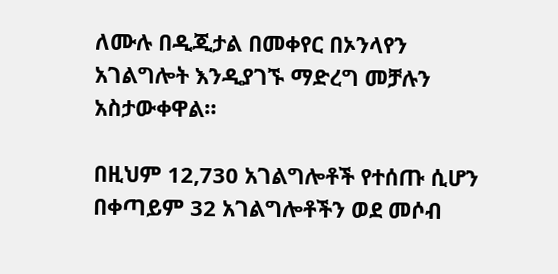ለሙሉ በዲጂታል በመቀየር በኦንላየን አገልግሎት እንዲያገኙ ማድረግ መቻሉን አስታውቀዋል።

በዚህም 12,730 አገልግሎቶች የተሰጡ ሲሆን በቀጣይም 32 አገልግሎቶችን ወደ መሶብ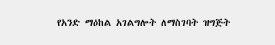የአንድ ማዕከል አገልግሎት ለማስገባት ዝግጅት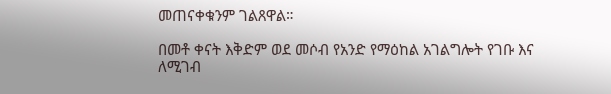መጠናቀቁንም ገልጸዋል።

በመቶ ቀናት እቅድም ወደ መሶብ የአንድ የማዕከል አገልግሎት የገቡ እና ለሚገብ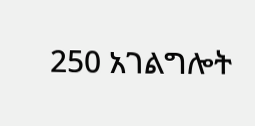250 አገልግሎት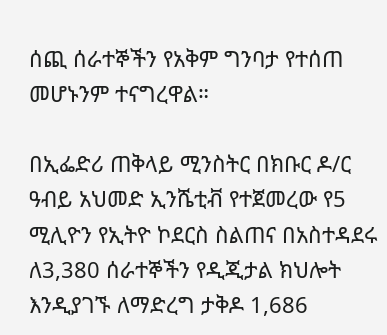ሰጪ ሰራተኞችን የአቅም ግንባታ የተሰጠ መሆኑንም ተናግረዋል።

በኢፌድሪ ጠቅላይ ሚንስትር በክቡር ዶ/ር ዓብይ አህመድ ኢንሼቲቭ የተጀመረው የ5 ሚሊዮን የኢትዮ ኮደርስ ስልጠና በአስተዳደሩ ለ3,380 ሰራተኞችን የዲጂታል ክህሎት እንዲያገኙ ለማድረግ ታቅዶ 1,686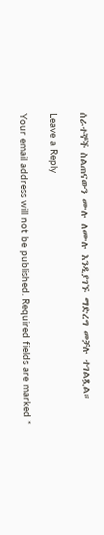ሰራተኞች ስልጠናውን ሙሉ ለሙሉ እንዲያገኙ ማድረግ መቻሉ ተገልጿል።

Leave a Reply

Your email address will not be published. Required fields are marked *